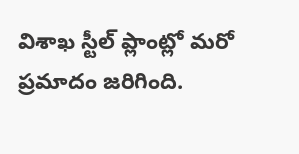విశాఖ స్టీల్ ప్లాంట్లో మరో ప్రమాదం జరిగింది.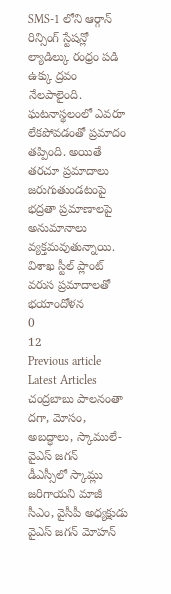SMS-1 లోని ఆర్గాన్ రిన్సింగ్ స్టేషన్లో ల్యాడిల్కు రంధ్రం పడి ఉక్కు ద్రవం నేలపాలైంది. ఘటనాస్థలంలో ఎవరూ లేకపోవడంతో ప్రమాదం తప్పింది. అయితే తరచూ ప్రమాదాలు జరుగుతుండటంపై భద్రతా ప్రమాణాలపై అనుమానాలు వ్యక్తమవుతున్నాయి.
విశాఖ స్టీల్ ప్లాంట్ వరుస ప్రమాదాలతో భయాందోళన
0
12
Previous article
Latest Articles
చంద్రబాబు పాలనంతా దగా, మోసం, అబద్ధాలు, స్కాములే- వైఎస్ జగన్
డీఎస్సీలో స్కామ్లు జరిగాయని మాజీ సీఎం, వైసీపీ అధ్యక్షుడు వైఎస్ జగన్ మోహన్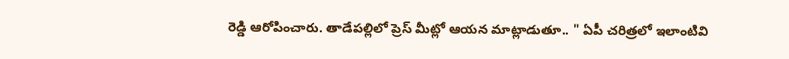రెడ్డి ఆరోపించారు. తాడేపల్లిలో ప్రెస్ మీట్లో ఆయన మాట్లాడుతూ.. " ఏపీ చరిత్రలో ఇలాంటివి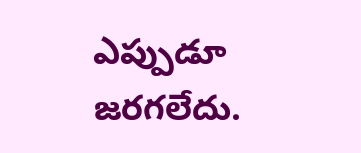ఎప్పుడూ జరగలేదు.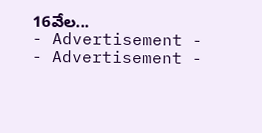16వేల...
- Advertisement -
- Advertisement -